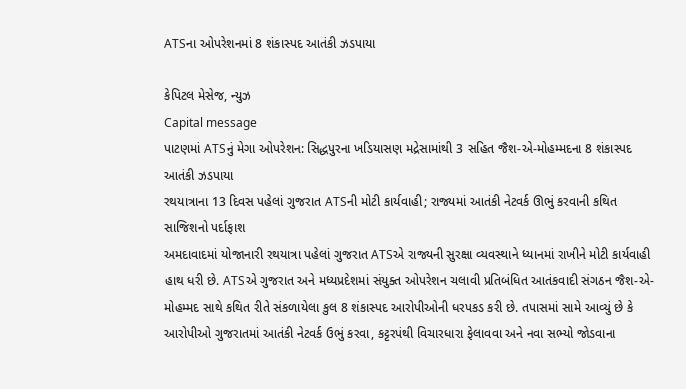ATSના ઓપરેશનમાં 8 શંકાસ્પદ આતંકી ઝડપાયા

કેપિટલ મેસેજ, ન્યુઝ
Capital message
પાટણમાં ATSનું મેગા ઓપરેશન: સિદ્ધપુરના ખડિયાસણ મદ્રેસામાંથી 3 સહિત જૈશ-એ-મોહમ્મદના 8 શંકાસ્પદ આતંકી ઝડપાયા
રથયાત્રાના 13 દિવસ પહેલાં ગુજરાત ATSની મોટી કાર્યવાહી; રાજ્યમાં આતંકી નેટવર્ક ઊભું કરવાની કથિત સાજિશનો પર્દાફાશ
અમદાવાદમાં યોજાનારી રથયાત્રા પહેલાં ગુજરાત ATSએ રાજ્યની સુરક્ષા વ્યવસ્થાને ધ્યાનમાં રાખીને મોટી કાર્યવાહી હાથ ધરી છે. ATSએ ગુજરાત અને મધ્યપ્રદેશમાં સંયુક્ત ઓપરેશન ચલાવી પ્રતિબંધિત આતંકવાદી સંગઠન જૈશ-એ-મોહમ્મદ સાથે કથિત રીતે સંકળાયેલા કુલ 8 શંકાસ્પદ આરોપીઓની ધરપકડ કરી છે. તપાસમાં સામે આવ્યું છે કે આરોપીઓ ગુજરાતમાં આતંકી નેટવર્ક ઉભું કરવા, કટ્ટરપંથી વિચારધારા ફેલાવવા અને નવા સભ્યો જોડવાના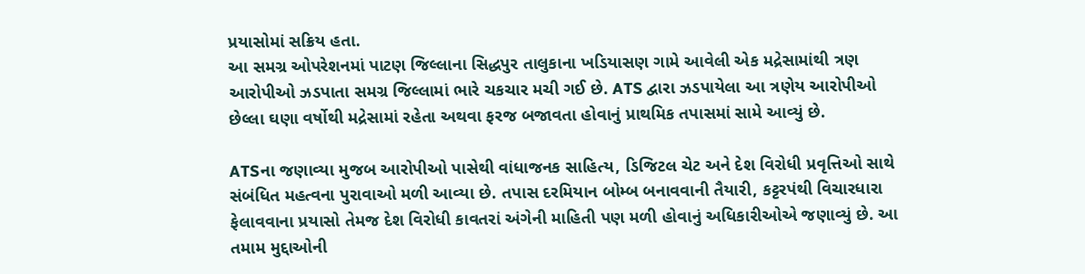પ્રયાસોમાં સક્રિય હતા.
આ સમગ્ર ઓપરેશનમાં પાટણ જિલ્લાના સિદ્ધપુર તાલુકાના ખડિયાસણ ગામે આવેલી એક મદ્રેસામાંથી ત્રણ આરોપીઓ ઝડપાતા સમગ્ર જિલ્લામાં ભારે ચકચાર મચી ગઈ છે. ATS દ્વારા ઝડપાયેલા આ ત્રણેય આરોપીઓ છેલ્લા ઘણા વર્ષોથી મદ્રેસામાં રહેતા અથવા ફરજ બજાવતા હોવાનું પ્રાથમિક તપાસમાં સામે આવ્યું છે.

ATSના જણાવ્યા મુજબ આરોપીઓ પાસેથી વાંધાજનક સાહિત્ય, ડિજિટલ ચેટ અને દેશ વિરોધી પ્રવૃત્તિઓ સાથે સંબંધિત મહત્વના પુરાવાઓ મળી આવ્યા છે. તપાસ દરમિયાન બોમ્બ બનાવવાની તૈયારી, કટ્ટરપંથી વિચારધારા ફેલાવવાના પ્રયાસો તેમજ દેશ વિરોધી કાવતરાં અંગેની માહિતી પણ મળી હોવાનું અધિકારીઓએ જણાવ્યું છે. આ તમામ મુદ્દાઓની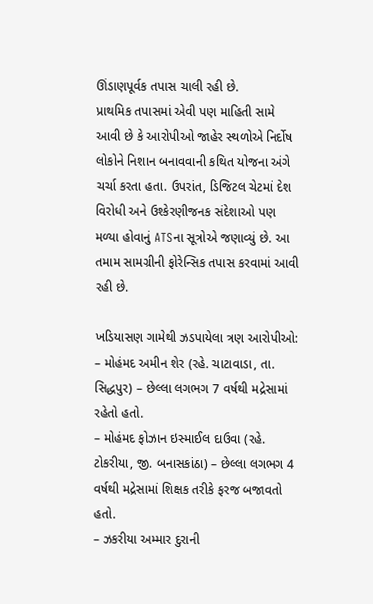ઊંડાણપૂર્વક તપાસ ચાલી રહી છે.
પ્રાથમિક તપાસમાં એવી પણ માહિતી સામે આવી છે કે આરોપીઓ જાહેર સ્થળોએ નિર્દોષ લોકોને નિશાન બનાવવાની કથિત યોજના અંગે ચર્ચા કરતા હતા. ઉપરાંત, ડિજિટલ ચેટમાં દેશ વિરોધી અને ઉશ્કેરણીજનક સંદેશાઓ પણ મળ્યા હોવાનું ATSના સૂત્રોએ જણાવ્યું છે. આ તમામ સામગ્રીની ફોરેન્સિક તપાસ કરવામાં આવી રહી છે.

ખડિયાસણ ગામેથી ઝડપાયેલા ત્રણ આરોપીઓ:
– મોહંમદ અમીન શેર (રહે. ચાટાવાડા, તા. સિદ્ધપુર) – છેલ્લા લગભગ 7 વર્ષથી મદ્રેસામાં રહેતો હતો.
– મોહંમદ ફોઝાન ઇસ્માઈલ દાઉવા (રહે. ટોકરીયા, જી. બનાસકાંઠા) – છેલ્લા લગભગ 4 વર્ષથી મદ્રેસામાં શિક્ષક તરીકે ફરજ બજાવતો હતો.
– ઝકરીયા અમ્માર દુરાની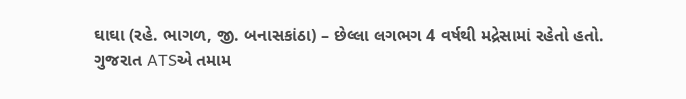ઘાઘા (રહે. ભાગળ, જી. બનાસકાંઠા) – છેલ્લા લગભગ 4 વર્ષથી મદ્રેસામાં રહેતો હતો.
ગુજરાત ATSએ તમામ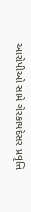આરોપીઓ સામે ગેરકાયદેસર પ્રવૃત્તિ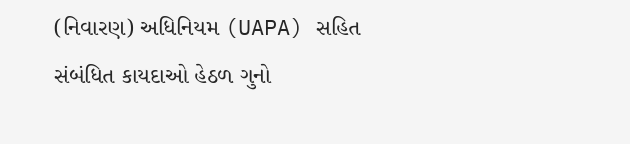(નિવારણ) અધિનિયમ (UAPA) સહિત સંબંધિત કાયદાઓ હેઠળ ગુનો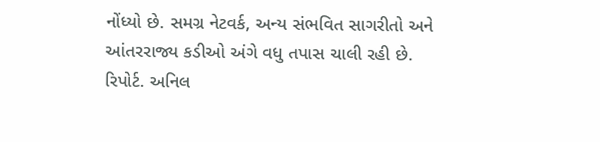નોંધ્યો છે. સમગ્ર નેટવર્ક, અન્ય સંભવિત સાગરીતો અને આંતરરાજ્ય કડીઓ અંગે વધુ તપાસ ચાલી રહી છે.
રિપોર્ટ. અનિલ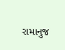રામાનુજ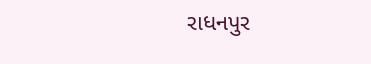રાધનપુર